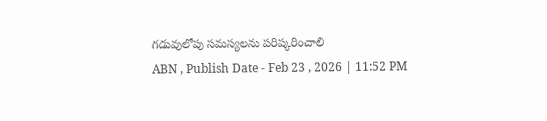గడువులోపు సమస్యలను పరిష్కరించాలి
ABN , Publish Date - Feb 23 , 2026 | 11:52 PM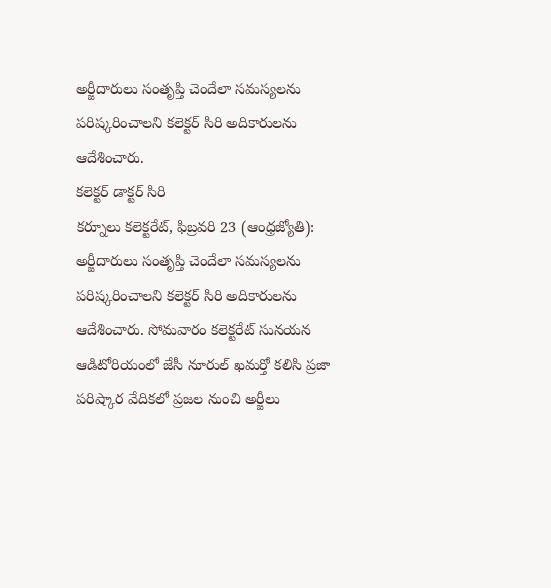అర్జీదారులు సంతృప్తి చెందేలా సమస్యలను పరిష్కరించాలని కలెక్టర్ సిరి అదికారులను ఆదేశించారు.
కలెక్టర్ డాక్టర్ సిరి
కర్నూలు కలెక్టరేట్, ఫిబ్రవరి 23 (ఆంధ్రజ్యోతి): అర్జీదారులు సంతృప్తి చెందేలా సమస్యలను పరిష్కరించాలని కలెక్టర్ సిరి అదికారులను ఆదేశించారు. సోమవారం కలెక్టరేట్ సునయన ఆడిటోరియంలో జేసీ నూరుల్ ఖమర్తో కలిసి ప్రజా పరిష్కార వేదికలో ప్రజల నుంచి అర్జీలు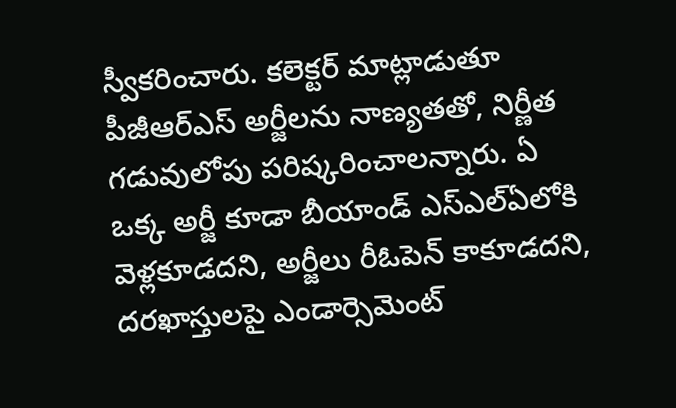స్వీకరించారు. కలెక్టర్ మాట్లాడుతూ పీజీఆర్ఎస్ అర్జీలను నాణ్యతతో, నిర్ణీత గడువులోపు పరిష్కరించాలన్నారు. ఏ ఒక్క అర్జీ కూడా బీయాండ్ ఎస్ఎల్ఏలోకి వెళ్లకూడదని, అర్జీలు రీఓపెన్ కాకూడదని, దరఖాస్తులపై ఎండార్సెమెంట్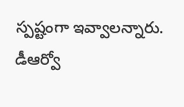స్పష్టంగా ఇవ్వాలన్నారు. డీఆర్వో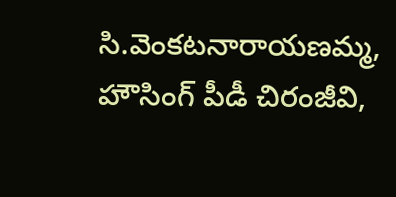సి.వెంకటనారాయణమ్మ, హౌసింగ్ పీడీ చిరంజీవి,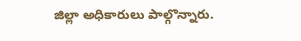జిల్లా అధికారులు పాల్గొన్నారు.